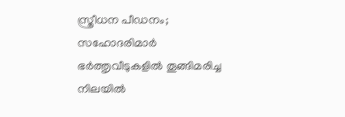സ്ത്രീധന പീഡനം; സഹോദരിമാർ ഭർത്തൃവീടുകളിൽ തൂങ്ങിമരിച്ച നിലയിൽ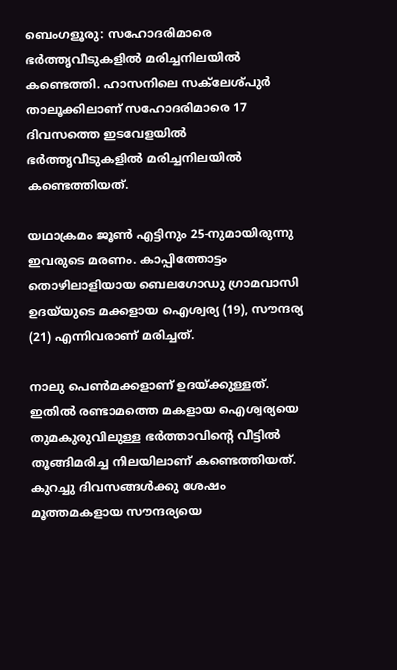ബെംഗളൂരു: സഹോദരിമാരെ ഭർത്തൃവീടുകളിൽ മരിച്ചനിലയിൽ കണ്ടെത്തി. ഹാസനിലെ സക്‌ലേശ്പുർ താലൂക്കിലാണ് സഹോദരിമാരെ 17 ദിവസത്തെ ഇടവേളയിൽ ഭർത്തൃവീടുകളിൽ മരിച്ചനിലയിൽ കണ്ടെത്തിയത്.

യഥാക്രമം ജൂൺ എട്ടിനും 25-നുമായിരുന്നു ഇവരുടെ മരണം. കാപ്പിത്തോട്ടം തൊഴിലാളിയായ ബെലഗോഡു ഗ്രാമവാസി ഉദയ്‌യുടെ മക്കളായ ഐശ്വര്യ (19), സൗന്ദര്യ (21) എന്നിവരാണ് മരിച്ചത്.

നാലു പെൺമക്കളാണ് ഉദയ്‌ക്കുള്ളത്. ഇതിൽ രണ്ടാമത്തെ മകളായ ഐശ്വര്യയെ തുമകുരുവിലുള്ള ഭർത്താവിന്റെ വീട്ടിൽ തൂങ്ങിമരിച്ച നിലയിലാണ് കണ്ടെത്തിയത്. കുറച്ചു ദിവസങ്ങൾക്കു ശേഷം മൂത്തമകളായ സൗന്ദര്യയെ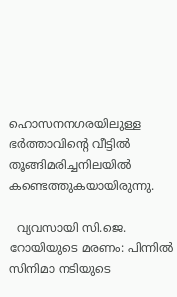ഹൊസനനഗരയിലുള്ള ഭർത്താവിന്റെ വീട്ടിൽ തൂങ്ങിമരിച്ചനിലയിൽ കണ്ടെത്തുകയായിരുന്നു.

  വ്യവസായി സി.ജെ. റോയിയുടെ മരണം: പിന്നിൽ സിനിമാ നടിയുടെ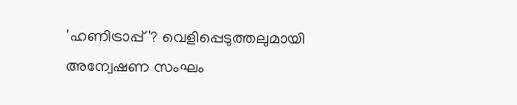'ഹണിട്രാപ്പ്'? വെളിപ്പെടുത്തലുമായി അന്വേഷണ സംഘം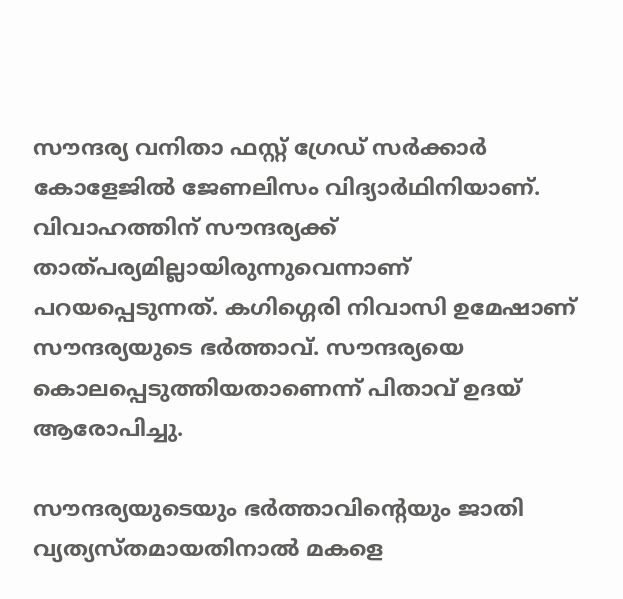സൗന്ദര്യ വനിതാ ഫസ്റ്റ് ഗ്രേഡ് സർക്കാർ കോളേജിൽ ജേണലിസം വിദ്യാർഥിനിയാണ്. വിവാഹത്തിന് സൗന്ദര്യക്ക്‌ താത്പര്യമില്ലായിരുന്നുവെന്നാണ് പറയപ്പെടുന്നത്. കഗിഗ്ഗെരി നിവാസി ഉമേഷാണ് സൗന്ദര്യയുടെ ഭർത്താവ്. സൗന്ദര്യയെ കൊലപ്പെടുത്തിയതാണെന്ന് പിതാവ് ഉദയ് ആരോപിച്ചു.

സൗന്ദര്യയുടെയും ഭർത്താവിന്റെയും ജാതി വ്യത്യസ്തമായതിനാൽ മകളെ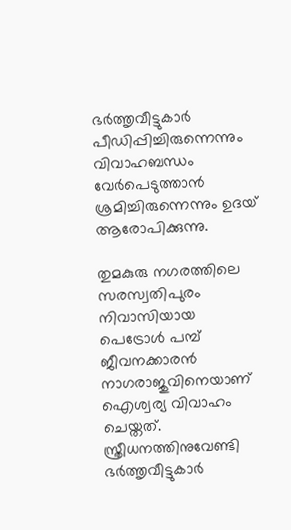ഭർത്തൃവീട്ടുകാർ പീഡിപ്പിച്ചിരുന്നെന്നും വിവാഹബന്ധം വേർപെടുത്താൻ ശ്രമിച്ചിരുന്നെന്നും ഉദയ് ആരോപിക്കുന്നു.

തുമകുരു നഗരത്തിലെ സരസ്വതിപുരം നിവാസിയായ പെട്രോൾ പമ്പ് ജീവനക്കാരൻ നാഗരാജുവിനെയാണ് ഐശ്വര്യ വിവാഹം ചെയ്തത്. സ്ത്രീധനത്തിനുവേണ്ടി ഭർത്തൃവീട്ടുകാർ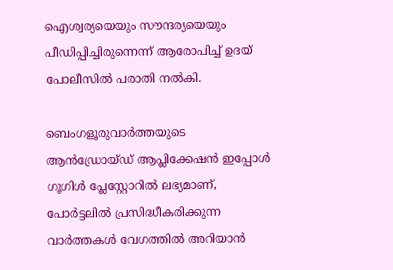ഐശ്വര്യയെയും സൗന്ദര്യയെയും പീഡിപ്പിച്ചിരുന്നെന്ന് ആരോപിച്ച് ഉദയ് പോലീസിൽ പരാതി നൽകി.

ബെംഗളൂരുവാർത്തയുടെ ആൻഡ്രോയ്ഡ് ആപ്ലിക്കേഷൻ ഇപ്പോൾ ഗൂഗിൾ പ്ലേസ്റ്റോറിൽ ലഭ്യമാണ്, പോർട്ടലിൽ പ്രസിദ്ധീകരിക്കുന്ന വാർത്തകൾ വേഗത്തിൽ അറിയാൻ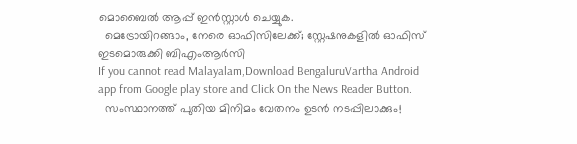മൊബൈൽ ആപ്പ് ഇൻസ്റ്റാൾ ചെയ്യുക.
  മെട്രോയിറങ്ങാം, നേരെ ഓഫിസിലേക്ക്; സ്റ്റേഷനുകളിൽ ഓഫിസ് ഇടമൊരുക്കി ബിഎംആർസി
If you cannot read Malayalam,Download BengaluruVartha Android app from Google play store and Click On the News Reader Button.
  സംസ്ഥാനത്ത് പുതിയ മിനിമം വേതനം ഉടൻ നടപ്പിലാക്കും!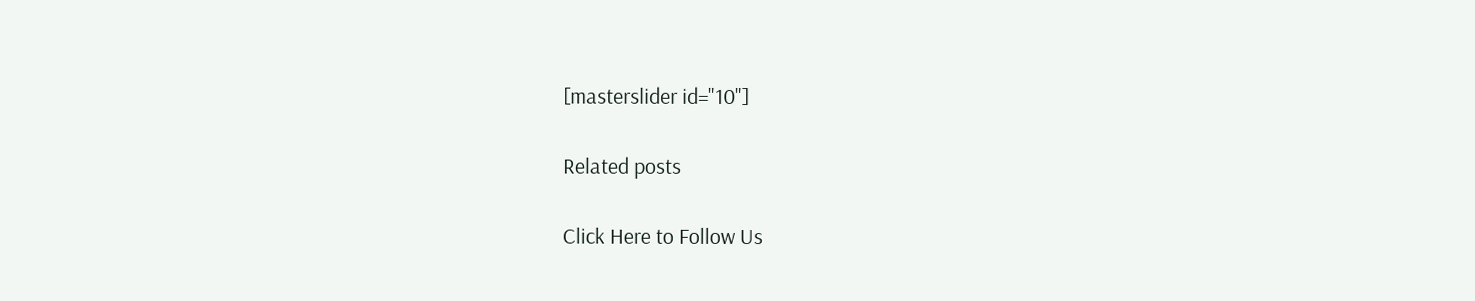[masterslider id="10"]

Related posts

Click Here to Follow Us